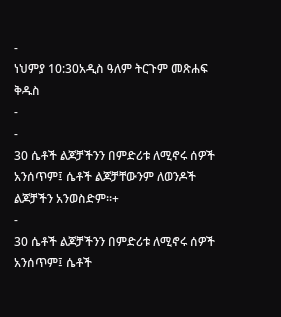-
ነህምያ 10:30አዲስ ዓለም ትርጉም መጽሐፍ ቅዱስ
-
-
30 ሴቶች ልጆቻችንን በምድሪቱ ለሚኖሩ ሰዎች አንሰጥም፤ ሴቶች ልጆቻቸውንም ለወንዶች ልጆቻችን አንወስድም።+
-
30 ሴቶች ልጆቻችንን በምድሪቱ ለሚኖሩ ሰዎች አንሰጥም፤ ሴቶች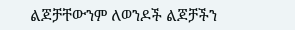ልጆቻቸውንም ለወንዶች ልጆቻችን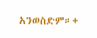አንወስድም።+